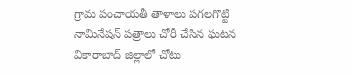గ్రామ పంచాయతీ తాళాలు పగలగొట్టి నామినేషన్ పత్రాలు చోరీ చేసిన ఘటన వికారాబాద్ జిల్లాలో చోటు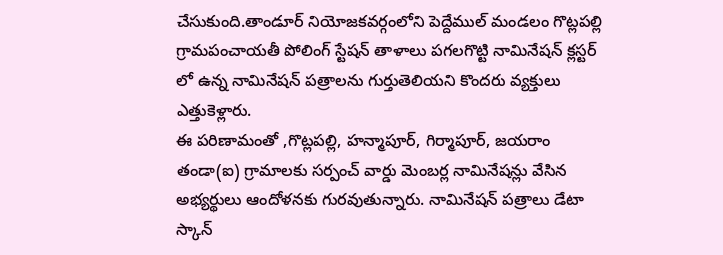చేసుకుంది.తాండూర్ నియోజకవర్గంలోని పెద్దేముల్ మండలం గొట్లపల్లి గ్రామపంచాయతీ పోలింగ్ స్టేషన్ తాళాలు పగలగొట్టి నామినేషన్ క్లస్టర్ లో ఉన్న నామినేషన్ పత్రాలను గుర్తుతెలియని కొందరు వ్యక్తులు ఎత్తుకెళ్లారు.
ఈ పరిణామంతో ,గొట్లపల్లి, హన్మాపూర్, గిర్మాపూర్, జయరాం తండా(ఐ) గ్రామాలకు సర్పంచ్ వార్డు మెంబర్ల నామినేషన్లు వేసిన అభ్యర్థులు ఆందోళనకు గురవుతున్నారు. నామినేషన్ పత్రాలు డేటా స్కాన్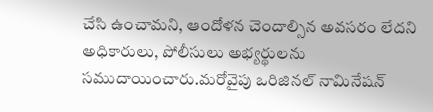చేసి ఉంచామని, ఆందోళన చెందాల్సిన అవసరం లేదని అధికారులు, పోలీసులు అభ్యర్థులను సముదాయించారు.మరోవైపు ఒరిజినల్ నామినేషన్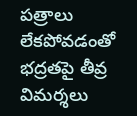పత్రాలు లేకపోవడంతో భద్రతపై తీవ్ర విమర్శలు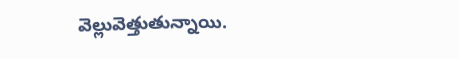వెల్లువెత్తుతున్నాయి.